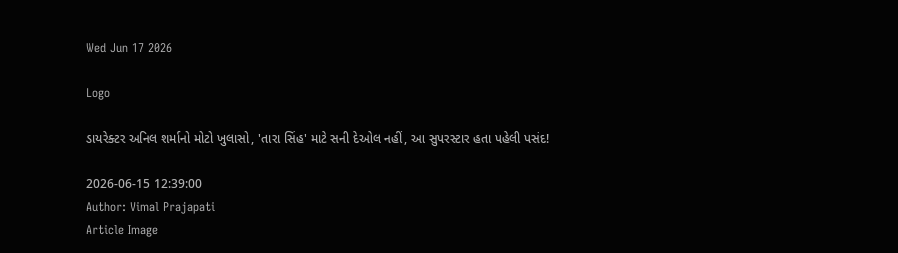Wed Jun 17 2026

Logo

ડાયરેક્ટર અનિલ શર્માનો મોટો ખુલાસો, 'તારા સિંહ' માટે સની દેઓલ નહીં, આ સુપરસ્ટાર હતા પહેલી પસંદ!

2026-06-15 12:39:00
Author: Vimal Prajapati
Article Image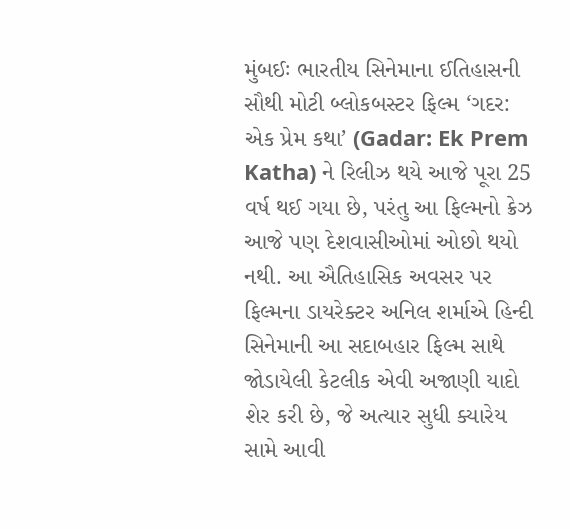મુંબઈઃ ભારતીય સિનેમાના ઈતિહાસની સૌથી મોટી બ્લોકબસ્ટર ફિલ્મ ‘ગદર: એક પ્રેમ કથા’ (Gadar: Ek Prem Katha) ને રિલીઝ થયે આજે પૂરા 25 વર્ષ થઈ ગયા છે, પરંતુ આ ફિલ્મનો ક્રેઝ આજે પણ દેશવાસીઓમાં ઓછો થયો નથી. આ ઐતિહાસિક અવસર પર ફિલ્મના ડાયરેક્ટર અનિલ શર્માએ હિન્દી સિનેમાની આ સદાબહાર ફિલ્મ સાથે જોડાયેલી કેટલીક એવી અજાણી યાદો શેર કરી છે, જે અત્યાર સુધી ક્યારેય સામે આવી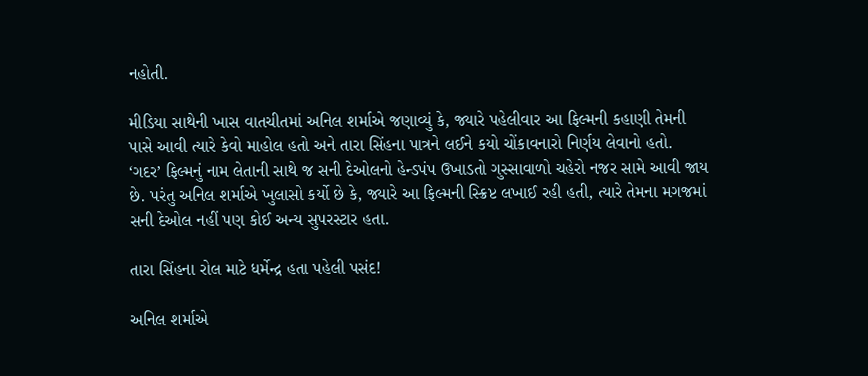નહોતી.

મીડિયા સાથેની ખાસ વાતચીતમાં અનિલ શર્માએ જણાવ્યું કે, જ્યારે પહેલીવાર આ ફિલ્મની કહાણી તેમની પાસે આવી ત્યારે કેવો માહોલ હતો અને તારા સિંહના પાત્રને લઈને કયો ચોંકાવનારો નિર્ણય લેવાનો હતો. ‘ગદર’ ફિલ્મનું નામ લેતાની સાથે જ સની દેઓલનો હેન્ડપંપ ઉખાડતો ગુસ્સાવાળો ચહેરો નજર સામે આવી જાય છે. પરંતુ અનિલ શર્માએ ખુલાસો કર્યો છે કે, જ્યારે આ ફિલ્મની સ્ક્રિપ્ટ લખાઈ રહી હતી, ત્યારે તેમના મગજમાં સની દેઓલ નહીં પણ કોઈ અન્ય સુપરસ્ટાર હતા.

તારા સિંહના રોલ માટે ધર્મેન્દ્ર હતા પહેલી પસંદ!

અનિલ શર્માએ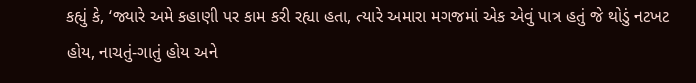કહ્યું કે, ‘જ્યારે અમે કહાણી પર કામ કરી રહ્યા હતા, ત્યારે અમારા મગજમાં એક એવું પાત્ર હતું જે થોડું નટખટ હોય, નાચતું-ગાતું હોય અને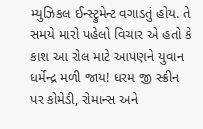મ્યુઝિકલ ઈન્સ્ટ્રુમેન્ટ વગાડતું હોય. તે સમયે મારો પહેલો વિચાર એ હતો કે કાશ આ રોલ માટે આપણને યુવાન ધર્મેન્દ્ર મળી જાય! ધરમ જી સ્ક્રીન પર કોમેડી, રોમાન્સ અને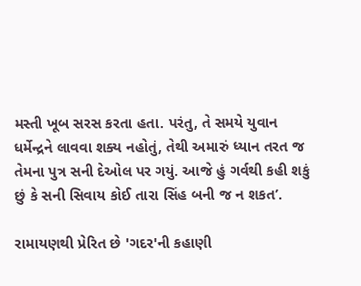મસ્તી ખૂબ સરસ કરતા હતા. પરંતુ, તે સમયે યુવાન ધર્મેન્દ્રને લાવવા શક્ય નહોતું, તેથી અમારું ધ્યાન તરત જ તેમના પુત્ર સની દેઓલ પર ગયું. આજે હું ગર્વથી કહી શકું છું કે સની સિવાય કોઈ તારા સિંહ બની જ ન શકત’.

રામાયણથી પ્રેરિત છે 'ગદર'ની કહાણી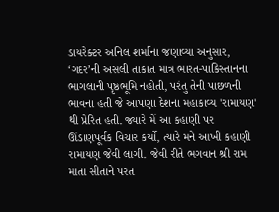ડાયરેક્ટર અનિલ શર્માના જણાવ્યા અનુસાર, ‘ગદર’ની અસલી તાકાત માત્ર ભારત-પાકિસ્તાનના ભાગલાની પૃષ્ઠભૂમિ નહોતી, પરંતુ તેની પાછળની ભાવના હતી જે આપણા દેશના મહાકાવ્ય 'રામાયણ' થી પ્રેરિત હતી. જ્યારે મેં આ કહાણી પર ઊંડાણપૂર્વક વિચાર કર્યો, ત્યારે મને આખી કહાણી રામાયણ જેવી લાગી. જેવી રીતે ભગવાન શ્રી રામ માતા સીતાને પરત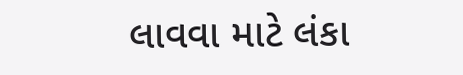લાવવા માટે લંકા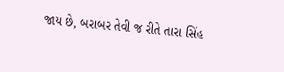જાય છે, બરાબર તેવી જ રીતે તારા સિંહ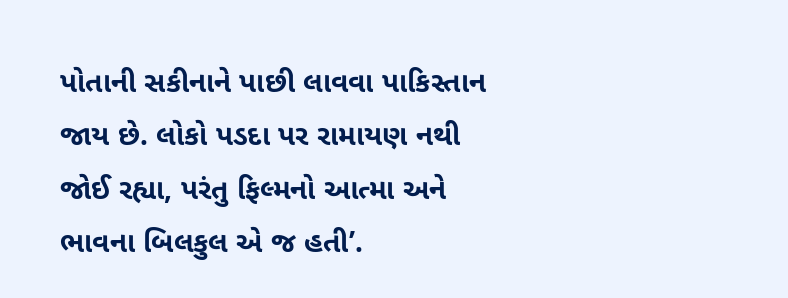પોતાની સકીનાને પાછી લાવવા પાકિસ્તાન જાય છે. લોકો પડદા પર રામાયણ નથી જોઈ રહ્યા, પરંતુ ફિલ્મનો આત્મા અને ભાવના બિલકુલ એ જ હતી’.